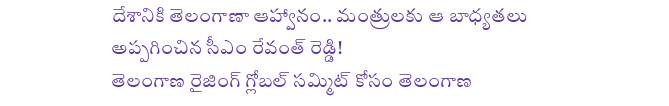దేశానికి తెలంగాణా ఆహ్వానం.. మంత్రులకు ఆ బాధ్యతలు అప్పగించిన సీఎం రేవంత్ రెడ్డి!
తెలంగాణ రైజింగ్ గ్లోబల్ సమ్మిట్ కోసం తెలంగాణ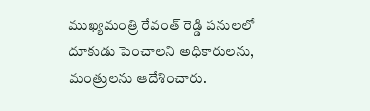ముఖ్యమంత్రి రేవంత్ రెడ్డి పనులలో దూకుడు పెంచాలని అధికారులను, మంత్రులను ఆదేశించారు.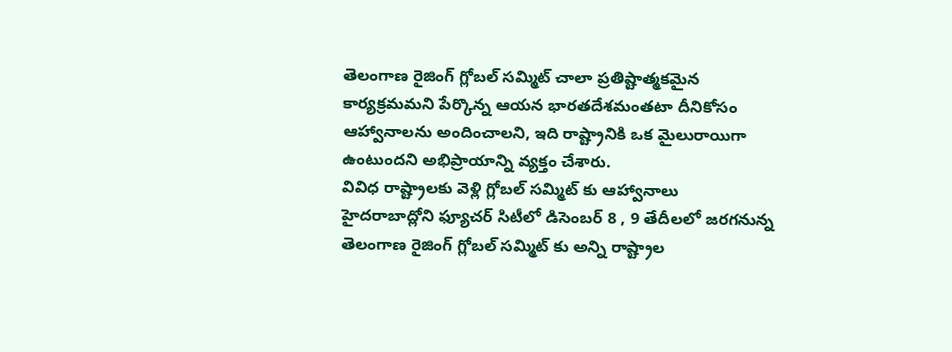తెలంగాణ రైజింగ్ గ్లోబల్ సమ్మిట్ చాలా ప్రతిష్టాత్మకమైన కార్యక్రమమని పేర్కొన్న ఆయన భారతదేశమంతటా దీనికోసం ఆహ్వానాలను అందించాలని, ఇది రాష్ట్రానికి ఒక మైలురాయిగా ఉంటుందని అభిప్రాయాన్ని వ్యక్తం చేశారు.
వివిధ రాష్ట్రాలకు వెళ్లి గ్లోబల్ సమ్మిట్ కు ఆహ్వానాలు
హైదరాబాద్లోని ఫ్యూచర్ సిటీలో డిసెంబర్ 8 , 9 తేదీలలో జరగనున్న తెలంగాణ రైజింగ్ గ్లోబల్ సమ్మిట్ కు అన్ని రాష్ట్రాల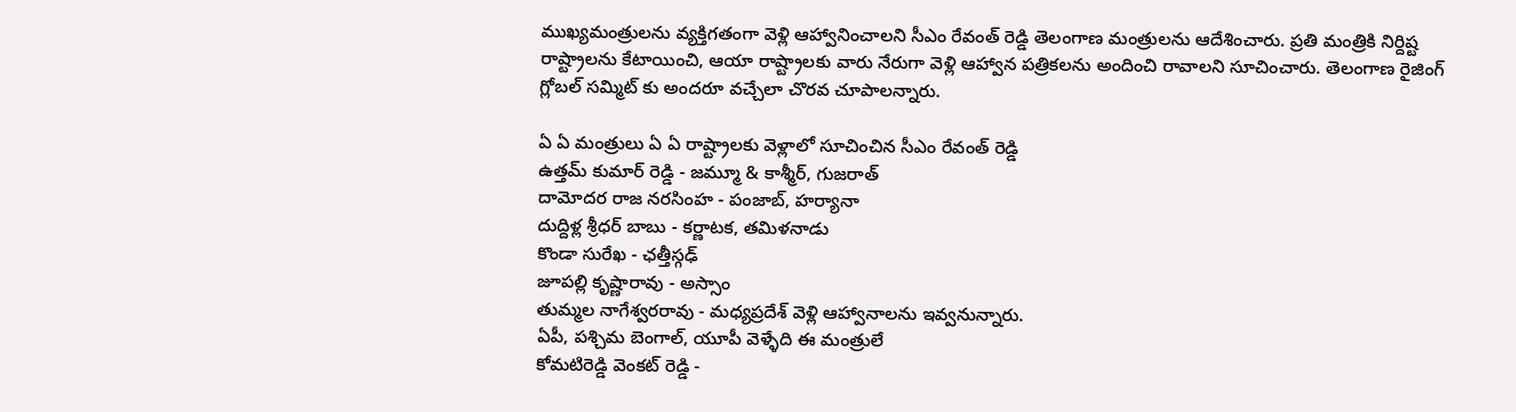ముఖ్యమంత్రులను వ్యక్తిగతంగా వెళ్లి ఆహ్వానించాలని సీఎం రేవంత్ రెడ్డి తెలంగాణ మంత్రులను ఆదేశించారు. ప్రతి మంత్రికి నిర్దిష్ట రాష్ట్రాలను కేటాయించి, ఆయా రాష్ట్రాలకు వారు నేరుగా వెళ్లి ఆహ్వాన పత్రికలను అందించి రావాలని సూచించారు. తెలంగాణ రైజింగ్ గ్లోబల్ సమ్మిట్ కు అందరూ వచ్చేలా చొరవ చూపాలన్నారు.

ఏ ఏ మంత్రులు ఏ ఏ రాష్ట్రాలకు వెళ్లాలో సూచించిన సీఎం రేవంత్ రెడ్డి
ఉత్తమ్ కుమార్ రెడ్డి - జమ్మూ & కాశ్మీర్, గుజరాత్
దామోదర రాజ నరసింహ - పంజాబ్, హర్యానా
దుద్దిళ్ల శ్రీధర్ బాబు - కర్ణాటక, తమిళనాడు
కొండా సురేఖ - ఛత్తీస్గఢ్
జూపల్లి కృష్ణారావు - అస్సాం
తుమ్మల నాగేశ్వరరావు - మధ్యప్రదేశ్ వెళ్లి ఆహ్వానాలను ఇవ్వనున్నారు.
ఏపీ, పశ్చిమ బెంగాల్, యూపీ వెళ్ళేది ఈ మంత్రులే
కోమటిరెడ్డి వెంకట్ రెడ్డి -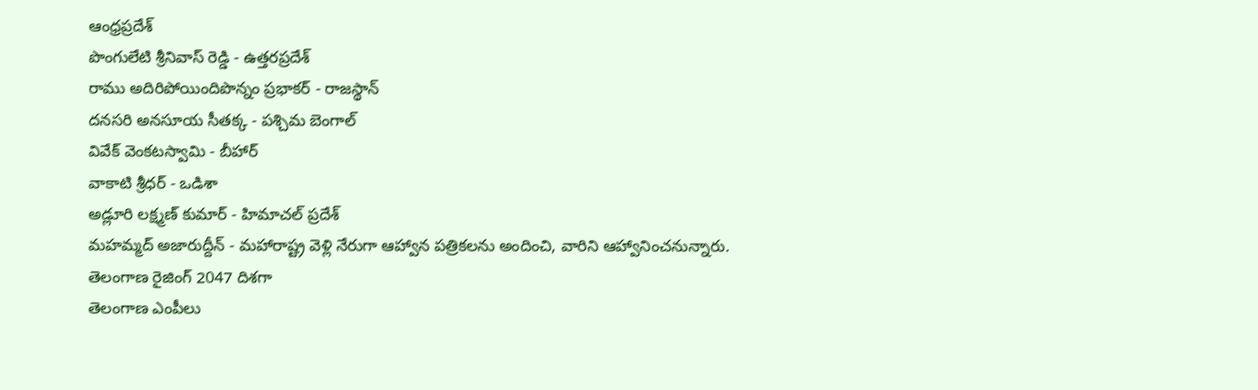ఆంధ్రప్రదేశ్
పొంగులేటి శ్రీనివాస్ రెడ్డి - ఉత్తరప్రదేశ్
రాము అదిరిపోయిందిపొన్నం ప్రభాకర్ - రాజస్థాన్
దనసరి అనసూయ సీతక్క - పశ్చిమ బెంగాల్
వివేక్ వెంకటస్వామి - బీహార్
వాకాటి శ్రీధర్ - ఒడిశా
అడ్లూరి లక్ష్మణ్ కుమార్ - హిమాచల్ ప్రదేశ్
మహమ్మద్ అజారుద్దీన్ - మహారాష్ట్ర వెళ్లి నేరుగా ఆహ్వాన పత్రికలను అందించి, వారిని ఆహ్వానించనున్నారు.
తెలంగాణ రైజింగ్ 2047 దిశగా
తెలంగాణ ఎంపీలు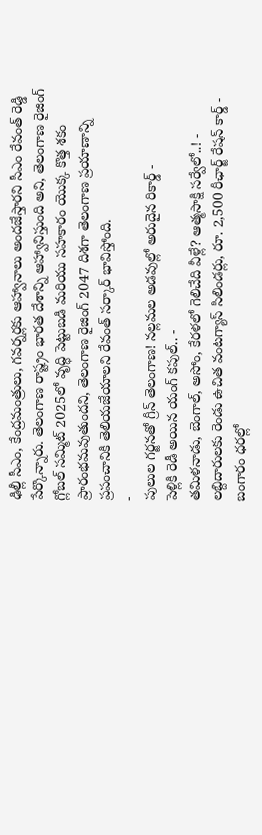ఢిల్లీ సీఎం, కేంద్రమంత్రులు, గవర్నర్లకు ఆహ్వానాలు అందజేస్తారని సీఎం రేవంత్ రెడ్డి పేర్కొన్నారు. తెలంగాణ రాష్ట్రం భారత దేశాన్ని ఆహ్వానిస్తుంది అని, తెలంగాణ రైజింగ్ గ్లోబల్ సమ్మిట్ 2025లో వృద్ధి పెట్టుబడి మరియు సహకారం యొక్క కొత్త శకం ప్రారంభమవుతుందని, తెలంగాణ రైజింగ్ 2047 దిశగా తెలంగాణ ప్రయాణాన్ని ప్రపంచానికి తెలియజేయాలని రేవంత్ సర్కార్ భావిస్తోంది.
-
పులుల గర్జనతో గ్రీన్ తెలంగాణ! నల్లమల అడవుల్లో అరుదైన రికార్డ్ -
పెళ్లికి రెడీ అయిన యంగ్ కపుల్.. -
తమిళనాడు, బెంగాల్, అసోం, కేరళలో గెలిచేది వీళ్లే? ఆత్మసాక్షి సర్వేలో..! -
లబ్దిదారులకు రెండు ఉచిత వంటగ్యాస్ సిలిండర్లు, రూ. 2,500 రీఛార్జ్ రేషన్ కార్డ్ -
బంగారం ధరల్లో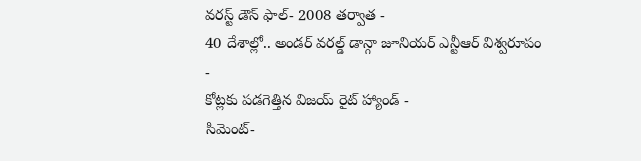వరస్ట్ డౌన్ ఫాల్- 2008 తర్వాత -
40 దేశాల్లో.. అండర్ వరల్డ్ డాన్గా జూనియర్ ఎన్టీఆర్ విశ్వరూపం -
కోట్లకు పడగెత్తిన విజయ్ రైట్ హ్యాండ్ -
సిమెంట్-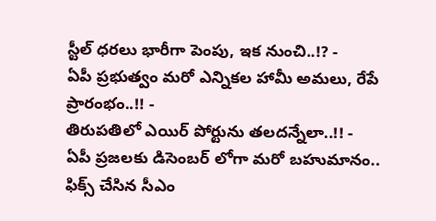స్టీల్ ధరలు భారీగా పెంపు, ఇక నుంచి..!? -
ఏపీ ప్రభుత్వం మరో ఎన్నికల హామీ అమలు, రేపే ప్రారంభం..!! -
తిరుపతిలో ఎయిర్ పోర్టును తలదన్నేలా..!! -
ఏపీ ప్రజలకు డిసెంబర్ లోగా మరో బహుమానం.. ఫిక్స్ చేసిన సీఎం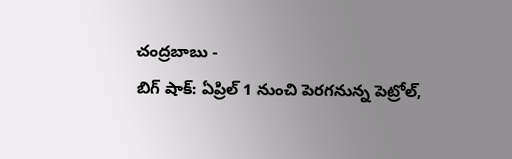చంద్రబాబు -
బిగ్ షాక్: ఏప్రిల్ 1 నుంచి పెరగనున్న పెట్రోల్,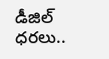డీజిల్ ధరలు..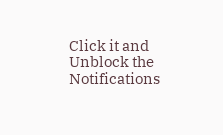Click it and Unblock the Notifications